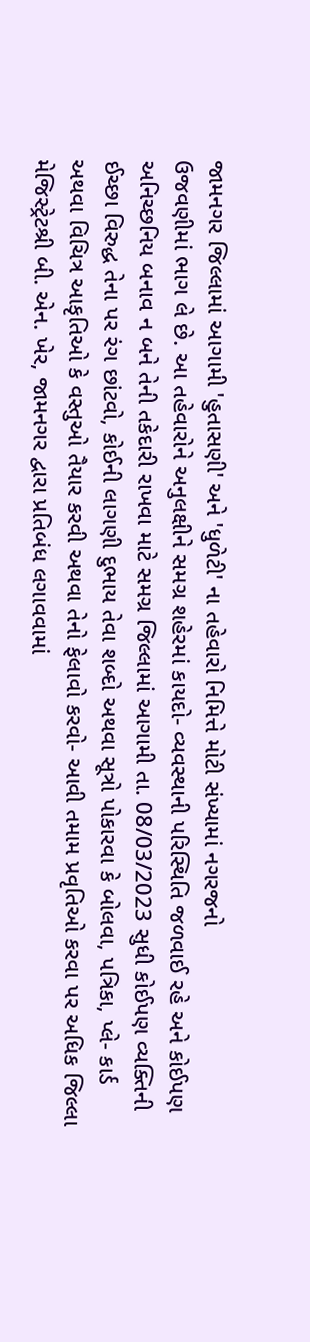જામનગર જિલ્લામાં આગામી 'હુતાસણી' અને 'ધુળેટી' ના તહેવારો નિમિત્તે મોટી સંખ્યામાં નગરજનો
ઉજવણીમાં ભાગ લે છે. આ તહેવારોને અનુલક્ષીને સમગ્ર શહેરમાં કાયદો- વ્યવસ્થાની પરિસ્થિતિ જળવાઈ રહે અને કોઈપણ
અનિચ્છનિય બનાવ ન બને તેની તકેદારી રાખવા માટે સમગ્ર જિલ્લામાં આગામી તા. 08/03/2023 સુધી કોઈપણ વ્યક્તિની
ઈચ્છા વિરુદ્ધ તેના પર રંગ છાંટવો, કોઈની લાગણી દુભાય તેવા શબ્દો અથવા સૂત્રો પોકારવા કે બોલવા, પત્રિકા, પ્લે- કાર્ડ
અથવા વિચિત્ર આકૃતિઓ કે વસ્તુઓ તૈયાર કરવી અથવા તેનો ફેલાવો કરવો- આવી તમામ પ્રવૃતિઓ કરવા પર અધિક જિલ્લા
મેજિસ્ટ્રેટશ્રી બી. એન. ખેર, જામનગર દ્વારા પ્રતિબંધ લગાવવામાં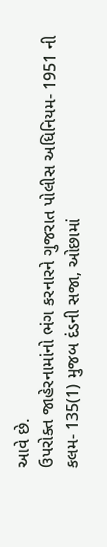આવે છે.
ઉપરોક્ત જાહેરનામાંનો ભંગ કરનારને ગુજરાત પોલીસ અધિનિયમ- 1951 ની કલમ- 135(1) મુજબ દંડની સજા, ઓછામાં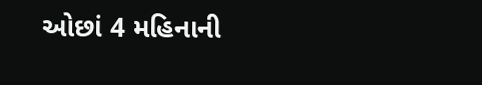ઓછાં 4 મહિનાની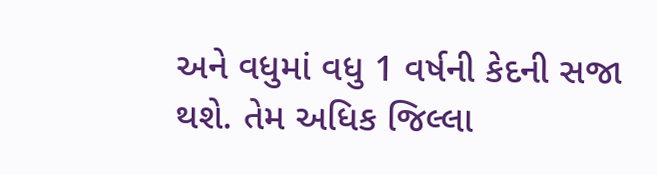અને વધુમાં વધુ 1 વર્ષની કેદની સજા થશે. તેમ અધિક જિલ્લા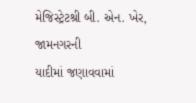મેજિસ્ટ્રેટશ્રી બી. એન. ખેર, જામનગરની
યાદીમાં જણાવવામાં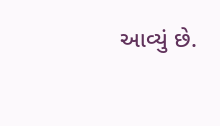આવ્યું છે.